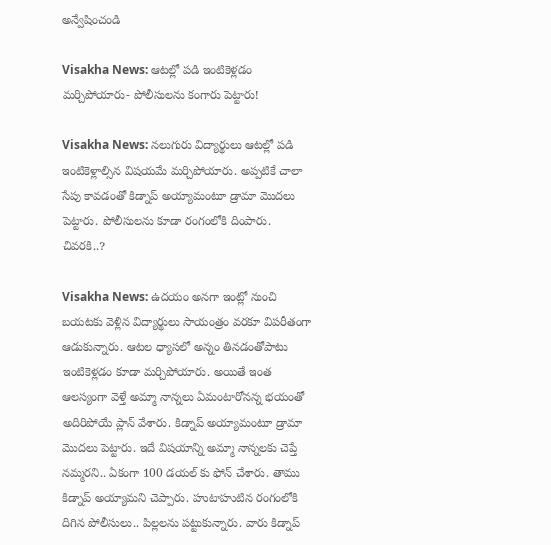అన్వేషించండి

Visakha News: ఆటల్లో పడి ఇంటికెళ్లడం మర్చిపోయారు- పోలీసులను కంగారు పెట్టారు!

Visakha News: నలుగురు విద్యార్థులు ఆటల్లో పడి ఇంటికెళ్లాల్సిన విషయమే మర్చిపోయారు. అప్పటికే చాలా సేపు కావడంతో కిడ్నాప్ అయ్యామంటూ డ్రామా మొదలు పెట్టారు. పోలీసులను కూడా రంగంలోకి దింపారు. చివరకి..?

Visakha News: ఉదయం అనగా ఇంట్లో నుంచి బయటకు వెళ్లిన విద్యార్థులు సాయంత్రం వరకూ విపరీతంగా ఆడుకున్నారు. ఆటల ధ్యాసలో అన్నం తినడంతోపాటు ఇంటికెళ్లడం కూడా మర్చిపోయారు. అయితే ఇంత ఆలస్యంగా వెళ్తే అమ్మా నాన్నలు ఏమంటారోనన్న భయంతో అదిరిపోయే ప్లాన్ వేశారు. కిడ్నాప్ అయ్యామంటూ డ్రామా మొదలు పెట్టారు. ఇదే విషయాన్ని అమ్మా నాన్నలకు చెప్తే నమ్మరని.. ఏకంగా 100 డయల్ కు ఫోన్ చేశారు. తాము కిడ్నాప్ అయ్యామని చెప్పారు. హుటాహుటిన రంగంలోకి దిగిన పోలీసులు.. పిల్లలను పట్టుకున్నారు. వారు కిడ్నాప్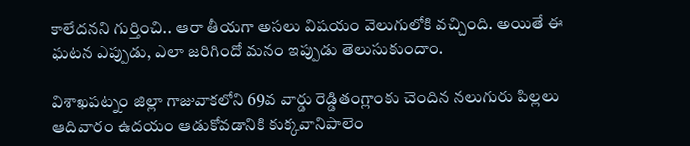కాలేదనని గుర్తించి.. ఆరా తీయగా అసలు విషయం వెలుగులోకి వచ్చింది. అయితే ఈ ఘటన ఎప్పుడు, ఎలా జరిగిందో మనం ఇప్పుడు తెలుసుకుందాం.

విశాఖపట్నం జిల్లా గాజువాకలోని 69వ వార్డు రెడ్డితంగ్లాంకు చెందిన నలుగురు పిల్లలు ఆదివారం ఉదయం ఆడుకోవడానికి కుక్కవానిపాలెం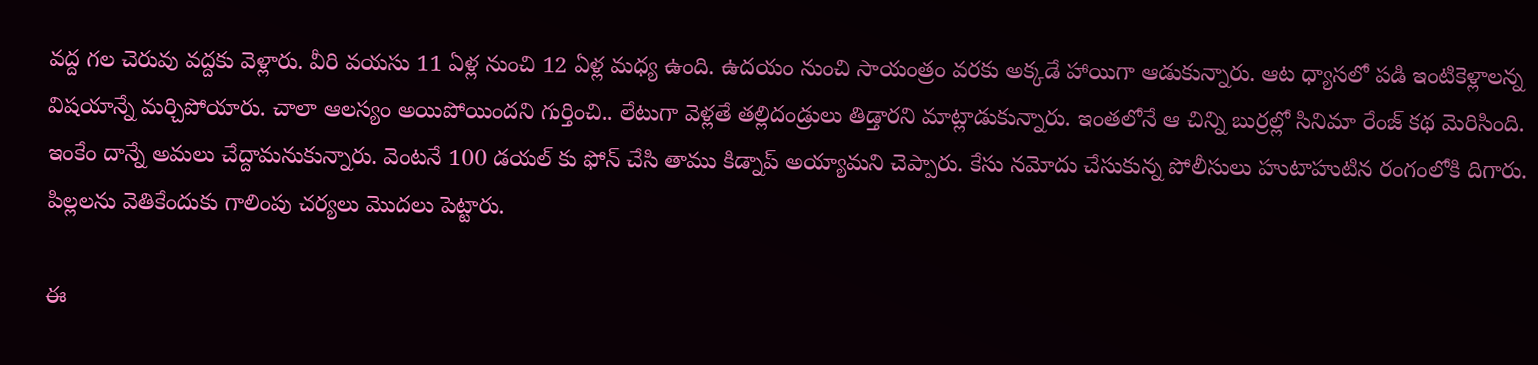వద్ద గల చెరువు వద్దకు వెళ్లారు. వీరి వయసు 11 ఏళ్ల నుంచి 12 ఏళ్ల మధ్య ఉంది. ఉదయం నుంచి సాయంత్రం వరకు అక్కడే హాయిగా ఆడుకున్నారు. ఆట ధ్యాసలో పడి ఇంటికెళ్లాలన్న విషయాన్నే మర్చిపోయారు. చాలా ఆలస్యం అయిపోయిందని గుర్తించి.. లేటుగా వెళ్లతే తల్లిదండ్రులు తిడ్తారని మాట్లాడుకున్నారు. ఇంతలోనే ఆ చిన్ని బుర్రల్లో సినిమా రేంజ్ కథ మెరిసింది. ఇంకేం దాన్నే అమలు చేద్దామనుకున్నారు. వెంటనే 100 డయల్ కు ఫోన్ చేసి తాము కిడ్నాప్ అయ్యామని చెప్పారు. కేసు నమోదు చేసుకున్న పోలీసులు హుటాహుటిన రంగంలోకి దిగారు. పిల్లలను వెతికేందుకు గాలింపు చర్యలు మొదలు పెట్టారు.

ఈ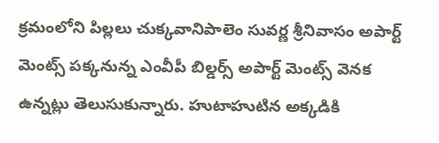క్రమంలోని పిల్లలు చుక్కవానిపాలెం సువర్ణ శ్రీనివాసం అపార్ట్ మెంట్స్ పక్కనున్న ఎంవీపీ బిల్డర్స్ అపార్ట్ మెంట్స్ వెనక ఉన్నట్లు తెలుసుకున్నారు. హుటాహుటిన అక్కడికి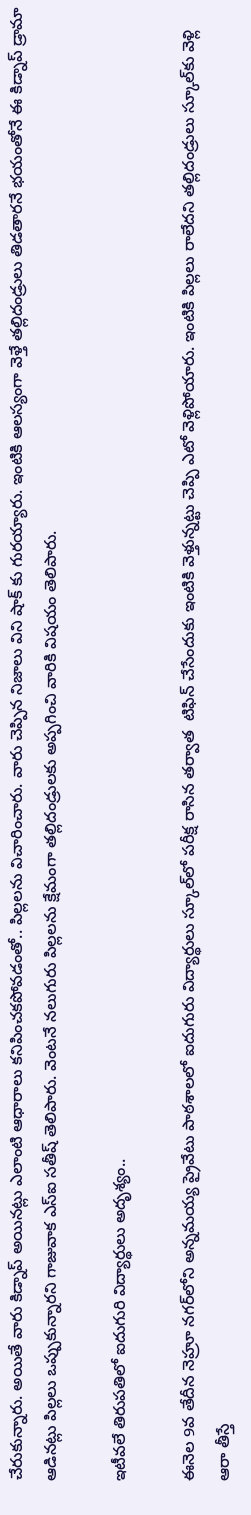చేరుకున్నారు. అయితే వారు కిడ్నాప్ అయినట్లు ఎలాంటి ఆధారాలు కనిపించకపోవడంతో.. పిల్లలను విచారించారు. వారు చెప్పిన నిజాలు విని షాక్ కు గురయ్యారు. ఇంటికి ఆలస్యంగా వెళ్తే తల్లిదండ్రులు తిడతారనే భయంతోనే ఈ కిడ్నాప్ డ్రామా ఆడినట్లు పిల్లలు ఒప్పుకున్నారని గాజువాక ఎస్ఐ సతీష్ తెలిపారు. వెంటనే నలుగురు పిల్లలను క్షేమంగా తల్లిదండ్రులకు అప్పగించి వారికి విషయం తెలిపారు.

ఇటీవలే తిరుపతిలో ఐదుగురి విద్యార్థులు అదృశ్యం..

ఈనెల 9వ తేదీన నెహ్రూ నగర్‌లోని అన్నమయ్య ప్రైవేటు పాఠశాలలో ఐదుగురు విద్యార్థులు స్కూల్‌లో పరీక్ష రాసిన తర్వాత  టిఫిన్ చేసేందుకు ఇంటికి వెళ్తున్నట్టు చెప్పి ఎటో వెళ్లిపోయారు. ఇంటికి పిల్లలు రాలేదని తల్లిదండ్రులు స్కూల్‌కు వెళ్లి ఆరా తీస్తే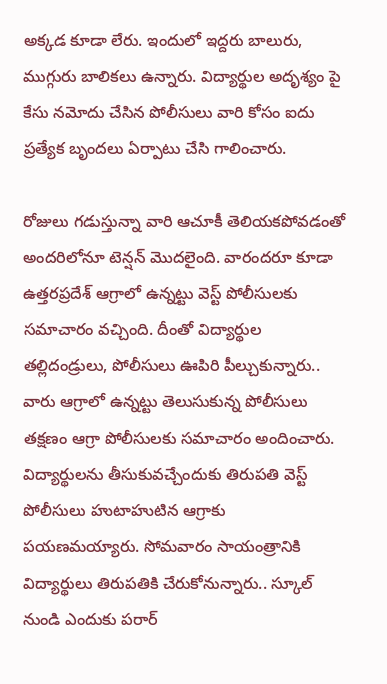అక్కడ కూడా లేరు. ఇందులో ఇద్దరు బాలురు, ముగ్గురు బాలికలు ఉన్నారు. విద్యార్థుల అదృశ్యం పై కేసు నమోదు చేసిన పోలీసులు వారి కోసం ఐదు ప్రత్యేక బృందలు ఏర్పాటు చేసి గాలించారు.

రోజులు గడుస్తున్నా వారి ఆచూకీ తెలియకపోవడంతో అందరిలోనూ టెన్షన్ మొదలైంది. వారందరూ కూడా ఉత్తరప్రదేశ్ ఆగ్రాలో ఉన్నట్టు వెస్ట్ పోలీసులకు సమాచారం వచ్చింది. దీంతో విద్యార్థుల తల్లిదండ్రులు, పోలీసులు ఊపిరి పీల్చుకున్నారు.. వారు ఆగ్రాలో ఉన్నట్టు తెలుసుకున్న పోలీసులు తక్షణం ఆగ్రా పోలీసులకు సమాచారం అందించారు. విద్యార్థులను తీసుకువచ్చేందుకు తిరుపతి వెస్ట్ పోలీసులు హుటాహుటిన ఆగ్రాకు పయణమయ్యారు. సోమవారం సాయంత్రానికి విద్యార్థులు తిరుపతికి చేరుకోనున్నారు.. స్కూల్ నుండి ఎందుకు పరార్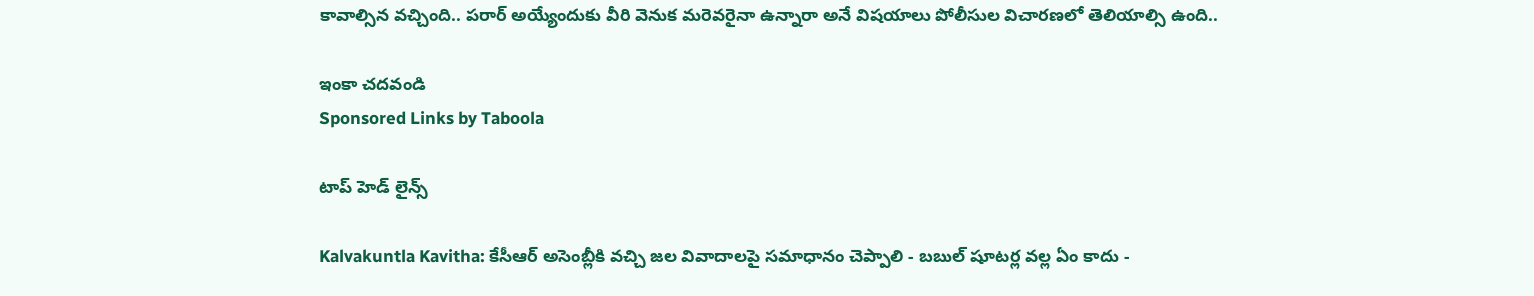కావాల్సిన వచ్చింది.. పరార్ అయ్యేందుకు వీరి వెనుక మరెవరైనా ఉన్నారా అనే విషయాలు పోలీసుల విచారణలో తెలియాల్సి ఉంది..

ఇంకా చదవండి
Sponsored Links by Taboola

టాప్ హెడ్ లైన్స్

Kalvakuntla Kavitha: కేసీఆర్ అసెంబ్లీకి వచ్చి జల వివాదాలపై సమాధానం చెప్పాలి - బబుల్ షూటర్ల వల్ల ఏం కాదు -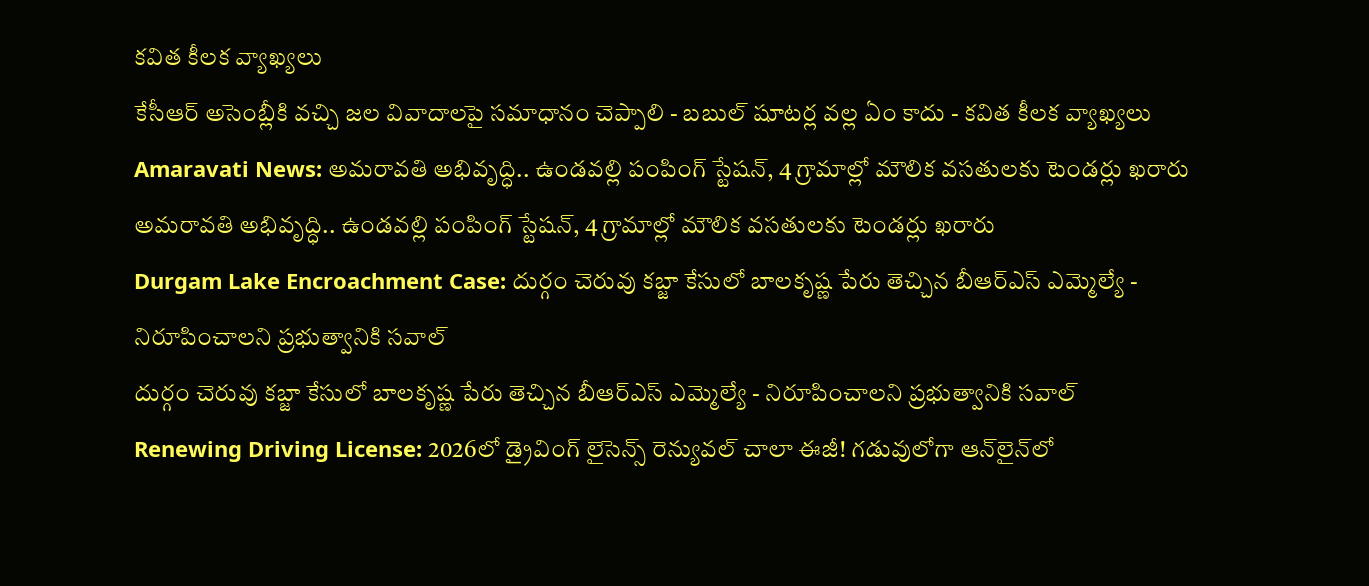కవిత కీలక వ్యాఖ్యలు
కేసీఆర్ అసెంబ్లీకి వచ్చి జల వివాదాలపై సమాధానం చెప్పాలి - బబుల్ షూటర్ల వల్ల ఏం కాదు - కవిత కీలక వ్యాఖ్యలు
Amaravati News: అమరావతి అభివృద్ధి.. ఉండవల్లి పంపింగ్ స్టేషన్, 4 గ్రామాల్లో మౌలిక వసతులకు టెండర్లు ఖరారు
అమరావతి అభివృద్ధి.. ఉండవల్లి పంపింగ్ స్టేషన్, 4 గ్రామాల్లో మౌలిక వసతులకు టెండర్లు ఖరారు
Durgam Lake Encroachment Case: దుర్గం చెరువు కబ్జా కేసులో బాలకృష్ణ పేరు తెచ్చిన బీఆర్ఎస్ ఎమ్మెల్యే - నిరూపించాలని ప్రభుత్వానికి సవాల్
దుర్గం చెరువు కబ్జా కేసులో బాలకృష్ణ పేరు తెచ్చిన బీఆర్ఎస్ ఎమ్మెల్యే - నిరూపించాలని ప్రభుత్వానికి సవాల్
Renewing Driving License: 2026లో డ్రైవింగ్ లైసెన్స్ రెన్యువల్ చాలా ఈజీ! గడువులోగా ఆన్‌లైన్‌లో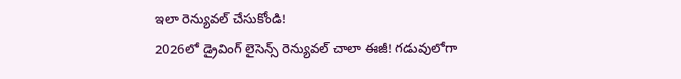ఇలా రెన్యువల్ చేసుకోండి!
2026లో డ్రైవింగ్ లైసెన్స్ రెన్యువల్ చాలా ఈజీ! గడువులోగా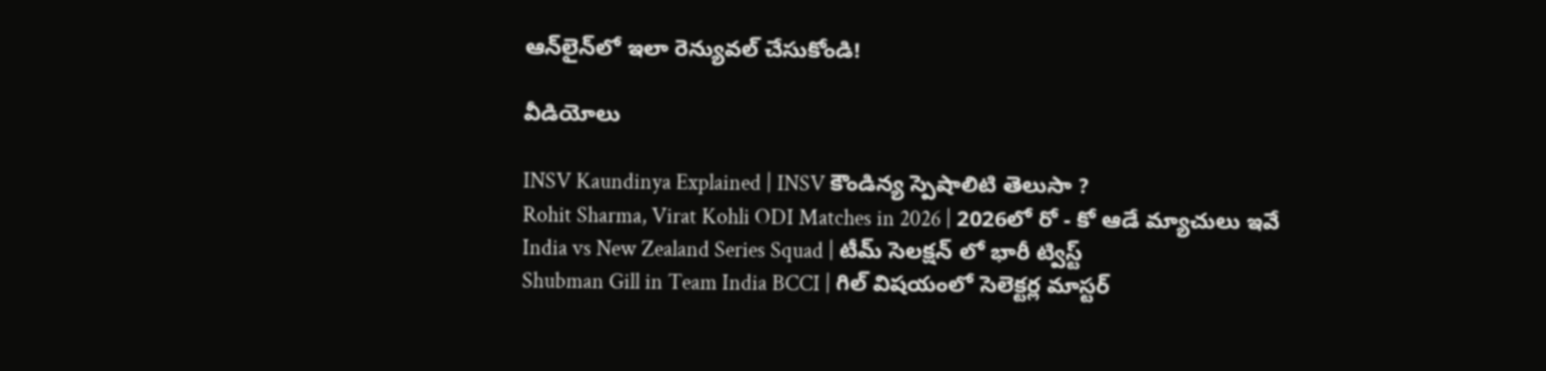ఆన్‌లైన్‌లో ఇలా రెన్యువల్ చేసుకోండి!

వీడియోలు

INSV Kaundinya Explained | INSV కౌండిన్య స్పెషాలిటి తెలుసా ?
Rohit Sharma, Virat Kohli ODI Matches in 2026 | 2026లో రో - కో ఆడే మ్యాచులు ఇవే
India vs New Zealand Series Squad | టీమ్ సెలక్షన్ లో భారీ ట్విస్ట్
Shubman Gill in Team India BCCI | గిల్ విషయంలో సెలెక్టర్ల మాస్టర్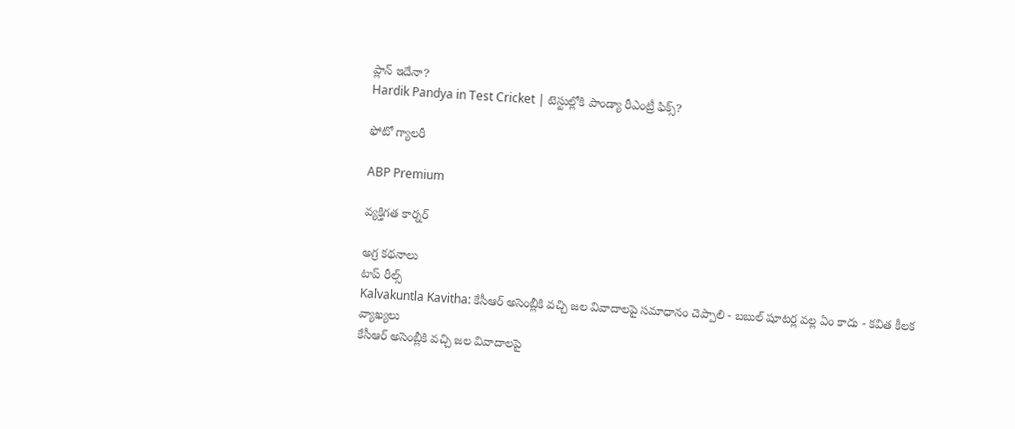ప్లాన్ ఇదేనా?
Hardik Pandya in Test Cricket | టెస్టుల్లోకి పాండ్యా రీఎంట్రీ ఫిక్స్?

ఫోటో గ్యాలరీ

ABP Premium

వ్యక్తిగత కార్నర్

అగ్ర కథనాలు
టాప్ రీల్స్
Kalvakuntla Kavitha: కేసీఆర్ అసెంబ్లీకి వచ్చి జల వివాదాలపై సమాధానం చెప్పాలి - బబుల్ షూటర్ల వల్ల ఏం కాదు - కవిత కీలక వ్యాఖ్యలు
కేసీఆర్ అసెంబ్లీకి వచ్చి జల వివాదాలపై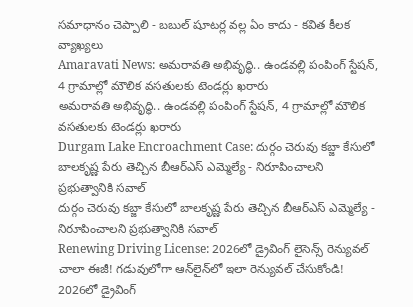సమాధానం చెప్పాలి - బబుల్ షూటర్ల వల్ల ఏం కాదు - కవిత కీలక వ్యాఖ్యలు
Amaravati News: అమరావతి అభివృద్ధి.. ఉండవల్లి పంపింగ్ స్టేషన్, 4 గ్రామాల్లో మౌలిక వసతులకు టెండర్లు ఖరారు
అమరావతి అభివృద్ధి.. ఉండవల్లి పంపింగ్ స్టేషన్, 4 గ్రామాల్లో మౌలిక వసతులకు టెండర్లు ఖరారు
Durgam Lake Encroachment Case: దుర్గం చెరువు కబ్జా కేసులో బాలకృష్ణ పేరు తెచ్చిన బీఆర్ఎస్ ఎమ్మెల్యే - నిరూపించాలని ప్రభుత్వానికి సవాల్
దుర్గం చెరువు కబ్జా కేసులో బాలకృష్ణ పేరు తెచ్చిన బీఆర్ఎస్ ఎమ్మెల్యే - నిరూపించాలని ప్రభుత్వానికి సవాల్
Renewing Driving License: 2026లో డ్రైవింగ్ లైసెన్స్ రెన్యువల్ చాలా ఈజీ! గడువులోగా ఆన్‌లైన్‌లో ఇలా రెన్యువల్ చేసుకోండి!
2026లో డ్రైవింగ్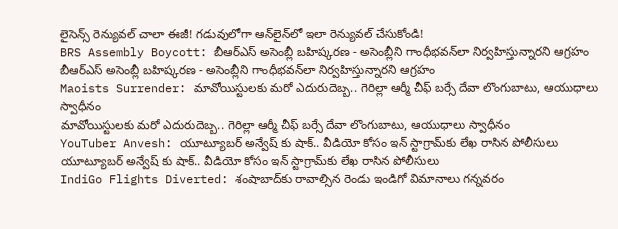లైసెన్స్ రెన్యువల్ చాలా ఈజీ! గడువులోగా ఆన్‌లైన్‌లో ఇలా రెన్యువల్ చేసుకోండి!
BRS Assembly Boycott: బీఆర్ఎస్ అసెంబ్లీ బహిష్కరణ - అసెంబ్లీని గాంధీభవన్‌లా నిర్వహిస్తున్నారని ఆగ్రహం
బీఆర్ఎస్ అసెంబ్లీ బహిష్కరణ - అసెంబ్లీని గాంధీభవన్‌లా నిర్వహిస్తున్నారని ఆగ్రహం
Maoists Surrender: మావోయిస్టులకు మరో ఎదురుదెబ్బ.. గెరిల్లా ఆర్మీ చీఫ్ బర్సే దేవా లొంగుబాటు, ఆయుధాలు స్వాధీనం
మావోయిస్టులకు మరో ఎదురుదెబ్బ.. గెరిల్లా ఆర్మీ చీఫ్ బర్సే దేవా లొంగుబాటు, ఆయుధాలు స్వాధీనం
YouTuber Anvesh: యూట్యూబర్ అన్వేష్ కు షాక్.. వీడియో కోసం ఇన్ స్టాగ్రామ్‌కు లేఖ రాసిన పోలీసులు
యూట్యూబర్ అన్వేష్ కు షాక్.. వీడియో కోసం ఇన్ స్టాగ్రామ్‌కు లేఖ రాసిన పోలీసులు
IndiGo Flights Diverted: శంషాబాద్‌కు రావాల్సిన రెండు ఇండిగో విమానాలు గన్నవరం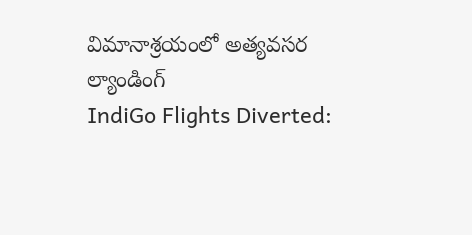విమానాశ్రయంలో అత్యవసర ల్యాండింగ్
IndiGo Flights Diverted: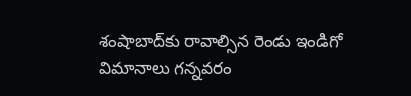శంషాబాద్‌కు రావాల్సిన రెండు ఇండిగో విమానాలు గన్నవరం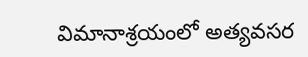విమానాశ్రయంలో అత్యవసర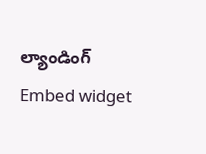ల్యాండింగ్
Embed widget